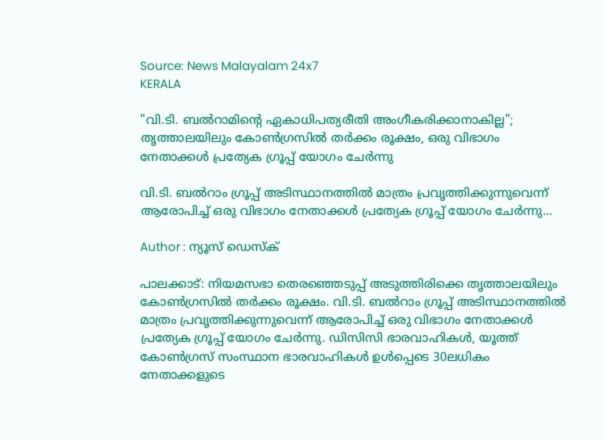Source: News Malayalam 24x7
KERALA

"വി.ടി. ബൽറാമിൻ്റെ ഏകാധിപത്യരീതി അംഗീകരിക്കാനാകില്ല"; തൃത്താലയിലും കോൺഗ്രസിൽ തർക്കം രൂക്ഷം, ഒരു വിഭാഗം നേതാക്കൾ പ്രത്യേക ഗ്രൂപ്പ് യോഗം ചേർന്നു

വി.ടി. ബൽറാം ഗ്രൂപ്പ് അടിസ്ഥാനത്തിൽ മാത്രം പ്രവൃത്തിക്കുന്നുവെന്ന് ആരോപിച്ച് ഒരു വിഭാഗം നേതാക്കൾ പ്രത്യേക ഗ്രൂപ്പ് യോഗം ചേർന്നു...

Author : ന്യൂസ് ഡെസ്ക്

പാലക്കാട്: നിയമസഭാ തെരഞ്ഞെടുപ്പ് അടുത്തിരിക്കെ തൃത്താലയിലും കോൺഗ്രസിൽ തർക്കം രൂക്ഷം. വി.ടി. ബൽറാം ഗ്രൂപ്പ് അടിസ്ഥാനത്തിൽ മാത്രം പ്രവൃത്തിക്കുന്നുവെന്ന് ആരോപിച്ച് ഒരു വിഭാഗം നേതാക്കൾ പ്രത്യേക ഗ്രൂപ്പ് യോഗം ചേർന്നു. ഡിസിസി ഭാരവാഹികൾ, യൂത്ത് കോൺഗ്രസ് സംസ്ഥാന ഭാരവാഹികൾ ഉൾപ്പെടെ 30ലധികം നേതാക്കളുടെ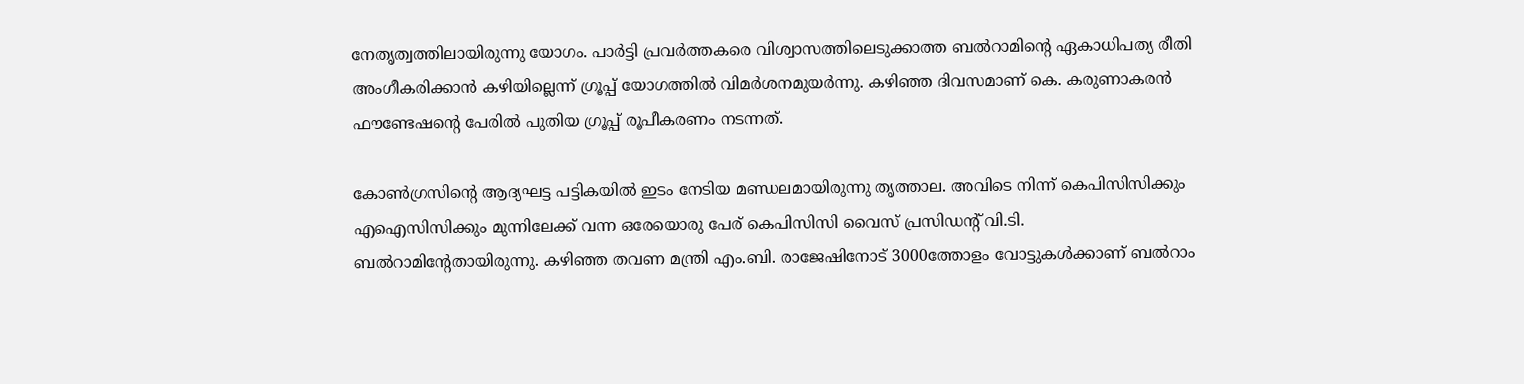നേതൃത്വത്തിലായിരുന്നു യോഗം. പാർട്ടി പ്രവർത്തകരെ വിശ്വാസത്തിലെടുക്കാത്ത ബൽറാമിൻ്റെ ഏകാധിപത്യ രീതി അംഗീകരിക്കാൻ കഴിയില്ലെന്ന് ഗ്രൂപ്പ് യോഗത്തിൽ വിമർശനമുയർന്നു. കഴിഞ്ഞ ദിവസമാണ് കെ. കരുണാകരൻ ഫൗണ്ടേഷൻ്റെ പേരിൽ പുതിയ ഗ്രൂപ്പ് രൂപീകരണം നടന്നത്.

കോൺഗ്രസിൻ്റെ ആദ്യഘട്ട പട്ടികയിൽ ഇടം നേടിയ മണ്ഡലമായിരുന്നു തൃത്താല. അവിടെ നിന്ന് കെപിസിസിക്കും എഐസിസിക്കും മുന്നിലേക്ക് വന്ന ഒരേയൊരു പേര് കെപിസിസി വൈസ് പ്രസിഡൻ്റ് വി.ടി. ബൽറാമിൻ്റേതായിരുന്നു. കഴിഞ്ഞ തവണ മന്ത്രി എം.ബി. രാജേഷിനോട് 3000ത്തോളം വോട്ടുകൾക്കാണ് ബൽറാം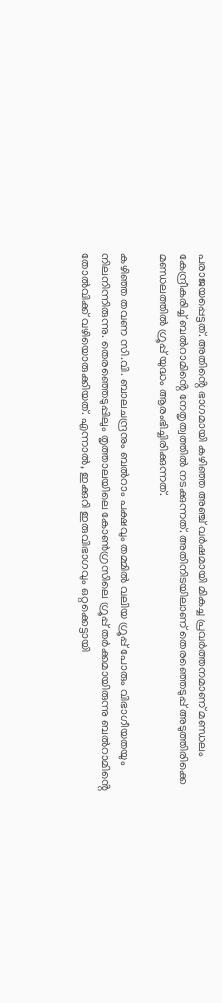പരാജയപ്പെട്ടത്. അതിൻ്റെ ഭാഗമായി കഴിഞ്ഞ അഞ്ച് വർഷമായി മികച്ച പ്രവർത്തനമാണ് മണ്ഡലം കേന്ദ്രീകരിച്ച് ബൽറാമിൻ്റെ നേതൃത്വത്തിൽ നടക്കുന്നത്. അതിനിടയിലാണ് തെരഞ്ഞെടുപ്പ് അടുത്തിരിക്കെ മണ്ഡലത്തിൽ ഗ്രൂപ്പ് യുദ്ധം ആരംഭിച്ചിരിക്കുന്നത്.

കഴിഞ്ഞ തവണ സി.വി. ബാലചന്ദ്രനും ബൽറാം പക്ഷവും തമ്മിൽ വലിയ ഗ്രൂപ്പ് പോരും വിഭാഗീയതയും നിലനിന്നിരുന്നു. തെരഞ്ഞെടുപ്പിലും തൃത്താലയിലെ കോൺഗ്രസിലെ ഗ്രൂപ്പ് തർക്കമായിരുന്നു ബൽറാമിൻ്റെ തോൽവിക്ക് വഴിയൊരുക്കിയത്. എന്നാൽ, ഇക്കുറി ഇരുവിഭാഗവും ഒറ്റക്കെട്ടായി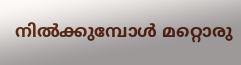നിൽക്കുമ്പോൾ മറ്റൊരു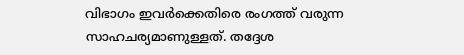വിഭാഗം ഇവർക്കെതിരെ രംഗത്ത് വരുന്ന സാഹചര്യമാണുള്ളത്. തദ്ദേശ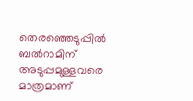തെരഞ്ഞെടുപ്പിൽ ബൽറാമിന് അടുപ്പമുള്ളവരെ മാത്രമാണ്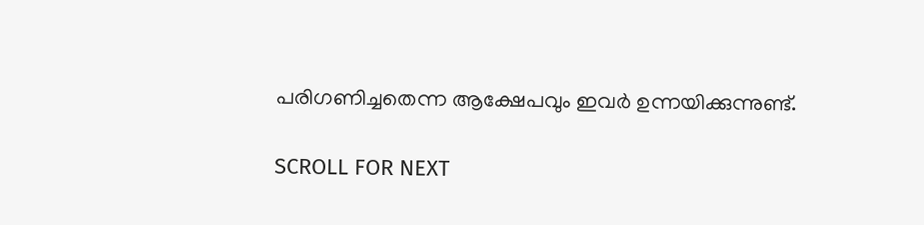പരിഗണിച്ചതെന്ന ആക്ഷേപവും ഇവർ ഉന്നയിക്കുന്നുണ്ട്.

SCROLL FOR NEXT